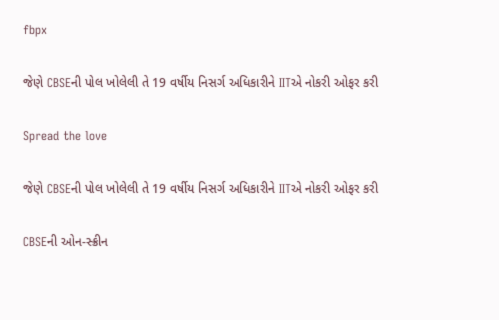fbpx

જેણે CBSEની પોલ ખોલેલી તે 19 વર્ષીય નિસર્ગ અધિકારીને IITએ નોકરી ઓફર કરી

Spread the love

જેણે CBSEની પોલ ખોલેલી તે 19 વર્ષીય નિસર્ગ અધિકારીને IITએ નોકરી ઓફર કરી

CBSEની ઓન-સ્ક્રીન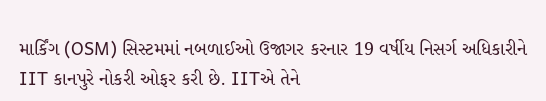માર્કિંગ (OSM) સિસ્ટમમાં નબળાઈઓ ઉજાગર કરનાર 19 વર્ષીય નિસર્ગ અધિકારીને IIT કાનપુરે નોકરી ઓફર કરી છે. IITએ તેને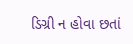ડિગ્રી ન હોવા છતાં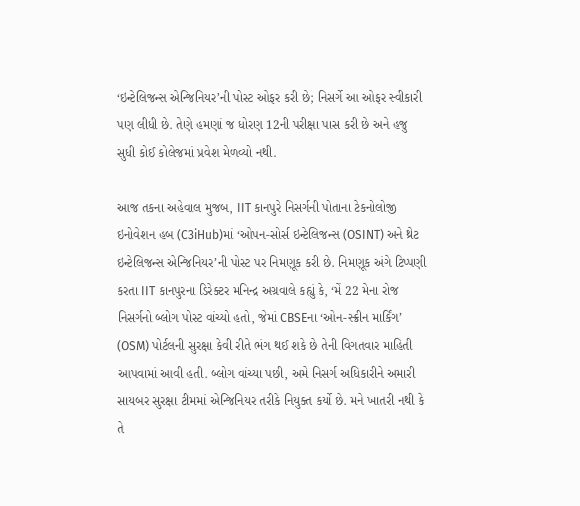‘ઇન્ટેલિજન્સ એન્જિનિયર’ની પોસ્ટ ઓફર કરી છે; નિસર્ગે આ ઓફર સ્વીકારી પણ લીધી છે. તેણે હમણાં જ ધોરણ 12ની પરીક્ષા પાસ કરી છે અને હજુ સુધી કોઈ કોલેજમાં પ્રવેશ મેળવ્યો નથી.

આજ તકના અહેવાલ મુજબ, IIT કાનપુરે નિસર્ગની પોતાના ટેકનોલોજી ઇનોવેશન હબ (C3iHub)માં ‘ઓપન-સોર્સ ઇન્ટેલિજન્સ (OSINT) અને થ્રેટ ઇન્ટેલિજન્સ એન્જિનિયર’ની પોસ્ટ પર નિમણૂક કરી છે. નિમણૂક અંગે ટિપ્પણી કરતા IIT કાનપુરના ડિરેક્ટર મનિન્દ્ર અગ્રવાલે કહ્યું કે, ‘મેં 22 મેના રોજ નિસર્ગનો બ્લોગ પોસ્ટ વાંચ્યો હતો, જેમાં CBSEના ‘ઓન-સ્ક્રીન માર્કિંગ’ (OSM) પોર્ટલની સુરક્ષા કેવી રીતે ભંગ થઈ શકે છે તેની વિગતવાર માહિતી આપવામાં આવી હતી. બ્લોગ વાંચ્યા પછી, અમે નિસર્ગ અધિકારીને અમારી સાયબર સુરક્ષા ટીમમાં એન્જિનિયર તરીકે નિયુક્ત કર્યો છે. મને ખાતરી નથી કે તે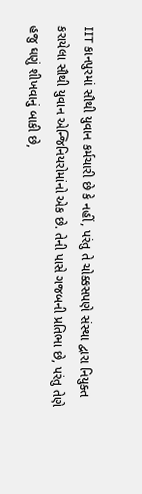IIT કાનપુરમાં સૌથી યુવાન કર્મચારી છે કે નહીં, પરંતુ તે ચોક્કસપણે સંસ્થા દ્વારા નિયુક્ત કરાયેલા સૌથી યુવાન એન્જિનિયરોમાંનો એક છે. તેની પાસે ગજબની પ્રતિભા છે, પરંતુ તેણે હજુ ઘણું શીખવાનું બાકી છે,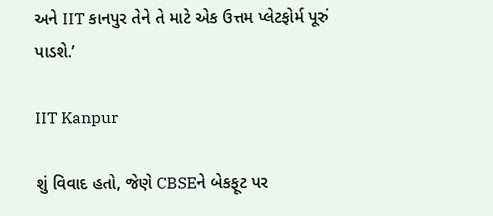અને IIT કાનપુર તેને તે માટે એક ઉત્તમ પ્લેટફોર્મ પૂરું પાડશે.’

IIT Kanpur

શું વિવાદ હતો, જેણે CBSEને બેકફૂટ પર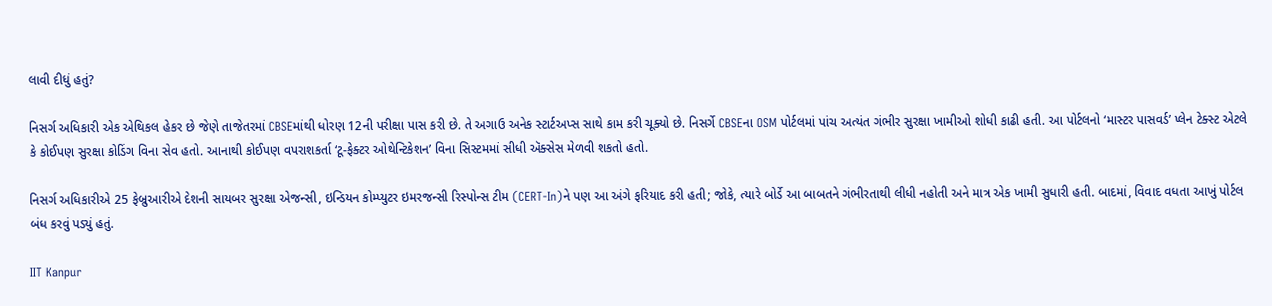લાવી દીધું હતું?

નિસર્ગ અધિકારી એક એથિકલ હેકર છે જેણે તાજેતરમાં CBSEમાંથી ધોરણ 12ની પરીક્ષા પાસ કરી છે. તે અગાઉ અનેક સ્ટાર્ટઅપ્સ સાથે કામ કરી ચૂક્યો છે. નિસર્ગે CBSEના OSM પોર્ટલમાં પાંચ અત્યંત ગંભીર સુરક્ષા ખામીઓ શોધી કાઢી હતી. આ પોર્ટલનો ‘માસ્ટર પાસવર્ડ’ પ્લેન ટેક્સ્ટ એટલે કે કોઈપણ સુરક્ષા કોડિંગ વિના સેવ હતો. આનાથી કોઈપણ વપરાશકર્તા ‘ટૂ-ફેક્ટર ઓથેન્ટિકેશન’ વિના સિસ્ટમમાં સીધી ઍક્સેસ મેળવી શકતો હતો.

નિસર્ગ અધિકારીએ 25 ફેબ્રુઆરીએ દેશની સાયબર સુરક્ષા એજન્સી, ઇન્ડિયન કોમ્પ્યુટર ઇમરજન્સી રિસ્પોન્સ ટીમ (CERT-In)ને પણ આ અંગે ફરિયાદ કરી હતી; જોકે, ત્યારે બોર્ડે આ બાબતને ગંભીરતાથી લીધી નહોતી અને માત્ર એક ખામી સુધારી હતી. બાદમાં, વિવાદ વધતા આખું પોર્ટલ બંધ કરવું પડ્યું હતું.

IIT Kanpur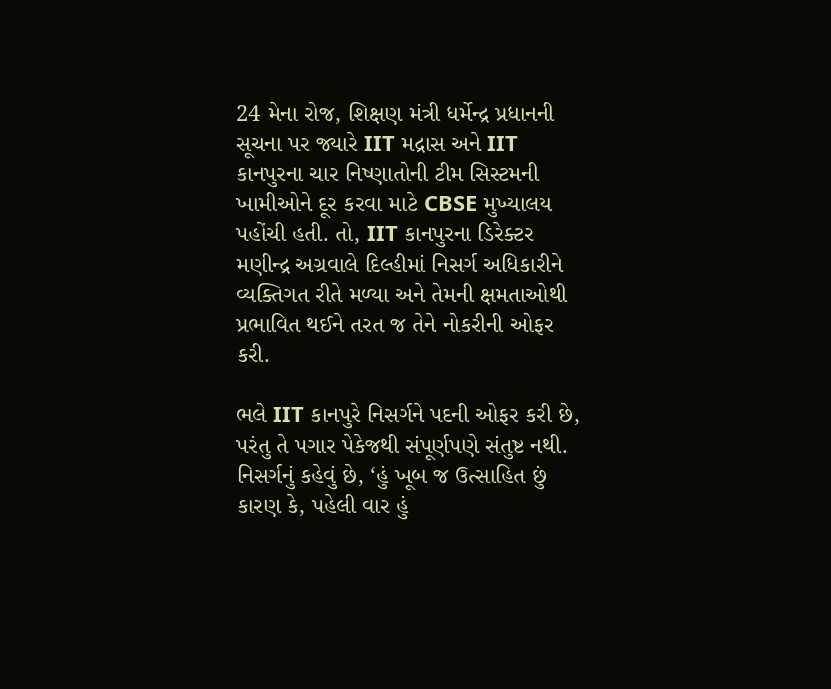24 મેના રોજ, શિક્ષણ મંત્રી ધર્મેન્દ્ર પ્રધાનની સૂચના પર જ્યારે IIT મદ્રાસ અને IIT કાનપુરના ચાર નિષ્ણાતોની ટીમ સિસ્ટમની ખામીઓને દૂર કરવા માટે CBSE મુખ્યાલય પહોંચી હતી. તો, IIT કાનપુરના ડિરેક્ટર મણીન્દ્ર અગ્રવાલે દિલ્હીમાં નિસર્ગ અધિકારીને વ્યક્તિગત રીતે મળ્યા અને તેમની ક્ષમતાઓથી પ્રભાવિત થઈને તરત જ તેને નોકરીની ઓફર કરી.

ભલે IIT કાનપુરે નિસર્ગને પદની ઓફર કરી છે, પરંતુ તે પગાર પેકેજથી સંપૂર્ણપણે સંતુષ્ટ નથી. નિસર્ગનું કહેવું છે, ‘હું ખૂબ જ ઉત્સાહિત છું કારણ કે, પહેલી વાર હું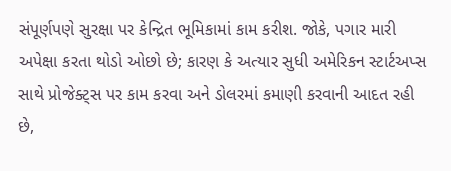સંપૂર્ણપણે સુરક્ષા પર કેન્દ્રિત ભૂમિકામાં કામ કરીશ. જોકે, પગાર મારી અપેક્ષા કરતા થોડો ઓછો છે; કારણ કે અત્યાર સુધી અમેરિકન સ્ટાર્ટઅપ્સ સાથે પ્રોજેક્ટ્સ પર કામ કરવા અને ડોલરમાં કમાણી કરવાની આદત રહી છે,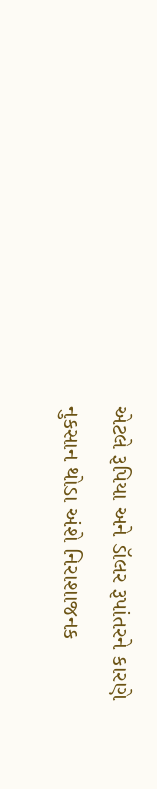એટલે રૂપિયા અને ડૉલર રૂપાંતરને કારણે નુકસાન થોડા અંશે નિરાશાજનક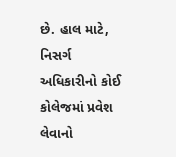છે. હાલ માટે, નિસર્ગ અધિકારીનો કોઈ કોલેજમાં પ્રવેશ લેવાનો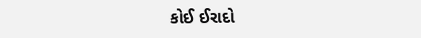કોઈ ઈરાદો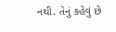નથી. તેનું કહેવું છે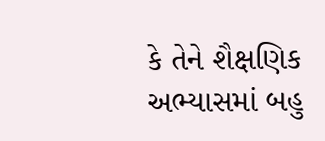કે તેને શૈક્ષણિક અભ્યાસમાં બહુ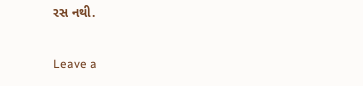રસ નથી.

Leave a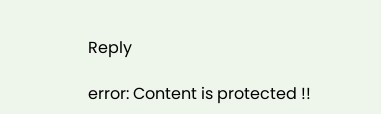Reply

error: Content is protected !!